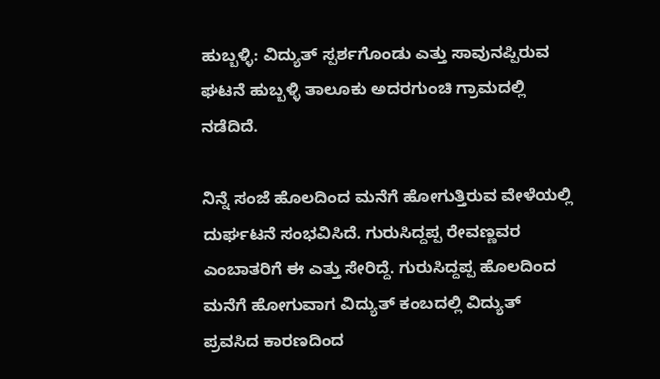ಹುಬ್ಬಳ್ಳಿ: ವಿದ್ಯುತ್ ಸ್ಪರ್ಶಗೊಂಡು ಎತ್ತು ಸಾವುನಪ್ಪಿರುವ ಘಟನೆ ಹುಬ್ಬಳ್ಳಿ ತಾಲೂಕು ಅದರಗುಂಚಿ ಗ್ರಾಮದಲ್ಲಿ ನಡೆದಿದೆ.

ನಿನ್ನೆ ಸಂಜೆ ಹೊಲದಿಂದ ಮನೆಗೆ ಹೋಗುತ್ತಿರುವ ವೇಳೆಯಲ್ಲಿ ದುರ್ಘಟನೆ ಸಂಭವಿಸಿದೆ. ಗುರುಸಿದ್ದಪ್ಪ ರೇವಣ್ಣವರ ಎಂಬಾತರಿಗೆ ಈ ಎತ್ತು ಸೇರಿದ್ದೆ. ಗುರುಸಿದ್ದಪ್ಪ ಹೊಲದಿಂದ ಮನೆಗೆ ಹೋಗುವಾಗ ವಿದ್ಯುತ್ ಕಂಬದಲ್ಲಿ ವಿದ್ಯುತ್ ಪ್ರವಸಿದ ಕಾರಣದಿಂದ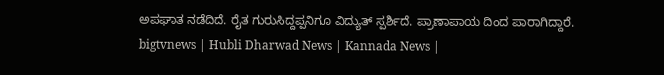ಅಪಘಾತ ನಡೆದಿದೆ. ರೈತ ಗುರುಸಿದ್ದಪ್ಪನಿಗೂ ವಿದ್ಯುತ್ ಸ್ಪರ್ಶಿದೆ. ಪ್ರಾಣಾಪಾಯ ದಿಂದ ಪಾರಾಗಿದ್ದಾರೆ.
bigtvnews | Hubli Dharwad News | Kannada News |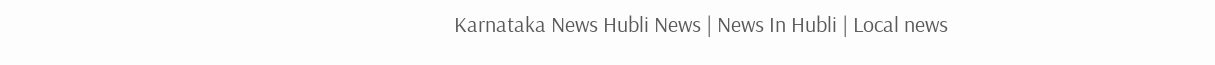Karnataka News Hubli News | News In Hubli | Local news